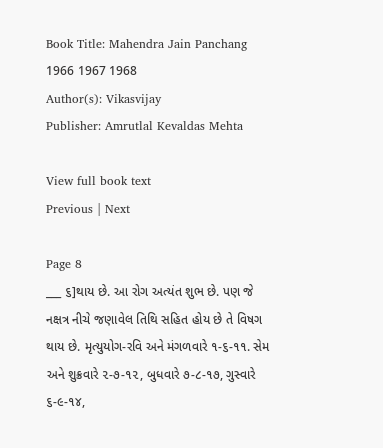Book Title: Mahendra Jain Panchang 1966 1967 1968
Author(s): Vikasvijay
Publisher: Amrutlal Kevaldas Mehta

View full book text
Previous | Next

Page 8
___ ૬]થાય છે. આ રોગ અત્યંત શુભ છે. પણ જે નક્ષત્ર નીચે જણાવેલ તિથિ સહિત હોય છે તે વિષગ થાય છે. મૃત્યુયોગ-રવિ અને મંગળવારે ૧-૬-૧૧. સેમ અને શુક્રવારે ૨-૭-૧૨, બુધવારે ૭-૮-૧૭, ગુસ્વારે ૬-૯-૧૪,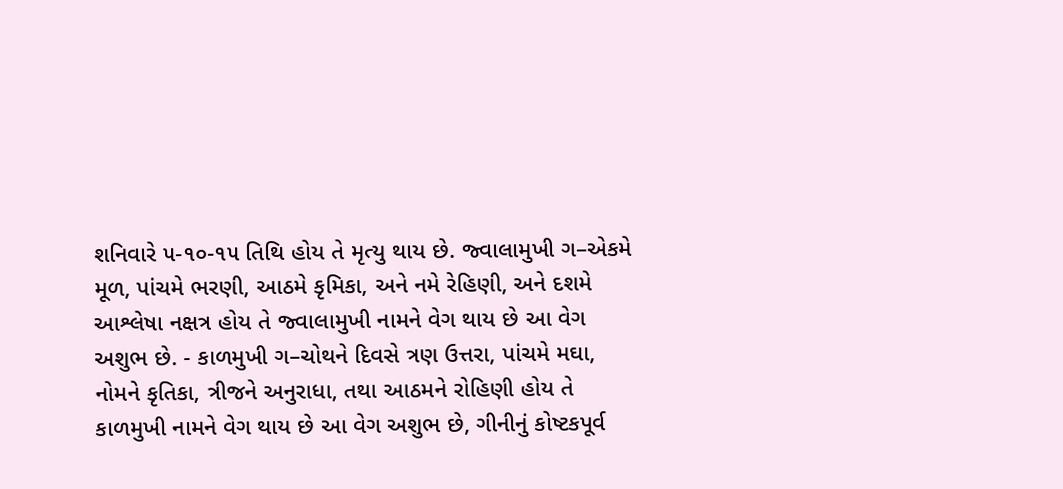શનિવારે ૫-૧૦-૧૫ તિથિ હોય તે મૃત્યુ થાય છે. જ્વાલામુખી ગ–એકમે મૂળ, પાંચમે ભરણી, આઠમે કૃમિકા, અને નમે રેહિણી, અને દશમે આશ્લેષા નક્ષત્ર હોય તે જ્વાલામુખી નામને વેગ થાય છે આ વેગ અશુભ છે. - કાળમુખી ગ–ચોથને દિવસે ત્રણ ઉત્તરા, પાંચમે મઘા, નોમને કૃતિકા, ત્રીજને અનુરાધા, તથા આઠમને રોહિણી હોય તે કાળમુખી નામને વેગ થાય છે આ વેગ અશુભ છે, ગીનીનું કોષ્ટકપૂર્વ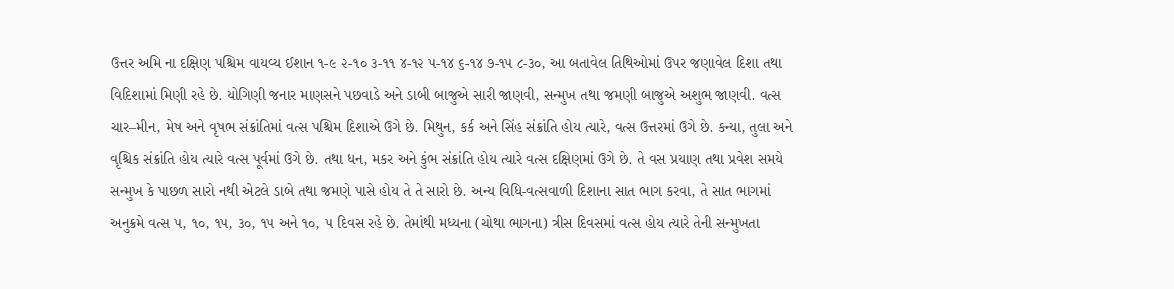ઉત્તર અમિ ના દક્ષિણ પશ્ચિમ વાયવ્ય ઈશાન ૧-૯ ૨-૧૦ ૩-૧૧ ૪-૧૨ ૫-૧૪ ૬-૧૪ ૭-૧૫ ૮-૩૦, આ બતાવેલ તિથિઓમાં ઉપર જણાવેલ દિશા તથા વિદિશામાં મિણી રહે છે. યોગિણી જનાર માણસને પછવાડે અને ડાબી બાજુએ સારી જાણવી, સન્મુખ તથા જમણી બાજુએ અશુભ જાણવી. વત્સ ચાર–મીન, મેષ અને વૃષભ સંક્રાંતિમાં વત્સ પશ્ચિમ દિશાએ ઉગે છે. મિથુન, કર્ક અને સિંહ સંક્રાંતિ હોય ત્યારે, વત્સ ઉત્તરમાં ઉગે છે. કન્યા, તુલા અને વૃશ્ચિક સંક્રાંતિ હોય ત્યારે વત્સ પૂર્વમાં ઉગે છે. તથા ધન, મકર અને કુંભ સંક્રાંતિ હોય ત્યારે વત્સ દક્ષિણમાં ઉગે છે. તે વસ પ્રયાણ તથા પ્રવેશ સમયે સન્મુખ કે પાછળ સારો નથી એટલે ડાબે તથા જમણે પાસે હોય તે તે સારો છે. અન્ય વિધિ-વત્સવાળી દિશાના સાત ભાગ કરવા, તે સાત ભાગમાં અનુક્રમે વત્સ ૫, ૧૦, ૧૫, ૩૦, ૧૫ અને ૧૦, ૫ દિવસ રહે છે. તેમાંથી મધ્યના (ચોથા ભાગના) ત્રીસ દિવસમાં વત્સ હોય ત્યારે તેની સન્મુખતા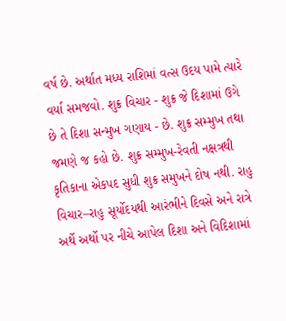વર્ષ છે. અર્થાત મધ્ય રાશિમાં વત્સ ઉદય પામે ત્યારે વર્યા સમજવો. શુક્ર વિચાર - શુક્ર જે દિશામાં ઉગે છે તે દિશા સન્મુખ ગણાય - છે. શુક્ર સમ્મુખ તથા જમણે જ કહો છે. શુક્ર સમ્મુખ-રેવતી નક્ષત્રથી કૃતિકાના એકપદ સુધી શુક્ર સમુખને દોષ નથી. રાહુ વિચાર–રાહુ સૂર્યોદયથી આરંભીને દિવસે અને રાત્રે અર્થે અર્થો પર નીચે આપેલ દિશા અને વિદિશામાં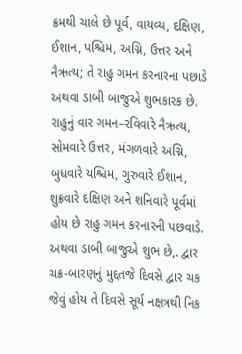ક્રમથી ચાલે છે પૂર્વ, વાયવ્ય, દક્ષિણ, ઈશાન, પશ્ચિમ, અગ્નિ, ઉત્તર અને નૈઋત્ય; તે રાહુ ગમન કરનારના પછાડે અથવા ડાબી બાજુએ શુભકારક છે. રાહુનું વાર ગમન–રવિવારે નૈઋત્ય, સોમવારે ઉત્તર, મંગળવારે અગ્નિ, બુધવારે યશ્ચિમ, ગુરુવારે ઈશાન, શુક્રવારે દક્ષિણ અને શનિવારે પૂર્વમાં હોય છે રાહુ ગમન કરનારની પછવાડે. અથવા ડાબી બાજુએ શુભ છે,. દ્વાર ચક્ર-બારણનું મુદ્દતજે દિવસે દ્વાર ચક જેવું હોય તે દિવસે સૂર્ય નક્ષત્રથી નિક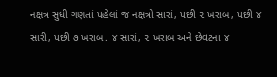નક્ષત્ર સુધી ગણતાં પહેલાં જ નક્ષત્રો સારાં, પછી ૨ ખરાબ, પછી ૪ સારી, પછી ૭ ખરાબ. ૪ સારાં, ૨ ખરાબ અને છેવટના ૪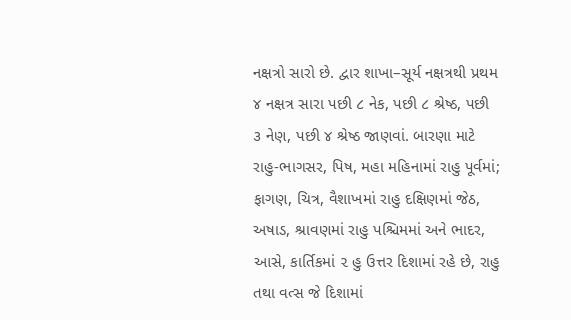નક્ષત્રો સારો છે. દ્વાર શાખા–સૂર્ય નક્ષત્રથી પ્રથમ ૪ નક્ષત્ર સારા પછી ૮ નેક, પછી ૮ શ્રેષ્ઠ, પછી ૩ નેણ, પછી ૪ શ્રેષ્ઠ જાણવાં. બારણા માટે રાહુ-ભાગસર, પિષ, મહા મહિનામાં રાહુ પૂર્વમાં; ફાગણ, ચિત્ર, વૈશાખમાં રાહુ દક્ષિણમાં જેઠ, અષાડ, શ્રાવણમાં રાહુ પશ્ચિમમાં અને ભાદર, આસે, કાર્તિકમાં ૨ હુ ઉત્તર દિશામાં રહે છે, રાહુ તથા વત્સ જે દિશામાં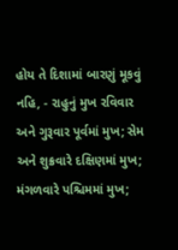હોય તે દિશામાં બારણું મૂકવું નહિ, - રાહુનું મુખ રવિવાર અને ગુરૂવાર પૂર્વમાં મુખ; સેમ અને શુક્રવારે દક્ષિણમાં મુખ; મંગળવારે પશ્ચિમમાં મુખ;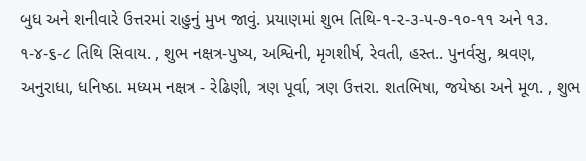બુધ અને શનીવારે ઉત્તરમાં રાહુનું મુખ જાવું. પ્રયાણમાં શુભ તિથિ-૧-૨-૩-૫-૭-૧૦-૧૧ અને ૧૩. ૧-૪-૬-૮ તિથિ સિવાય. , શુભ નક્ષત્ર-પુષ્ય, અશ્વિની, મૃગશીર્ષ, રેવતી, હસ્ત.. પુનર્વસુ, શ્રવણ, અનુરાધા, ધનિષ્ઠા. મધ્યમ નક્ષત્ર - રેઢિણી, ત્રણ પૂર્વા, ત્રણ ઉત્તરા. શતભિષા, જયેષ્ઠા અને મૂળ. , શુભ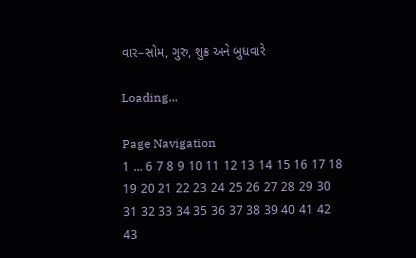વાર–સોમ, ગુરુ, શુક્ર અને બુધવારે

Loading...

Page Navigation
1 ... 6 7 8 9 10 11 12 13 14 15 16 17 18 19 20 21 22 23 24 25 26 27 28 29 30 31 32 33 34 35 36 37 38 39 40 41 42 43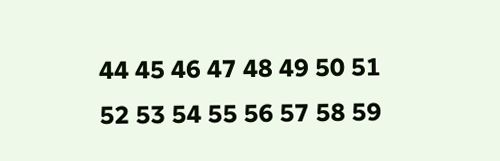44 45 46 47 48 49 50 51 52 53 54 55 56 57 58 59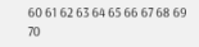60 61 62 63 64 65 66 67 68 69 70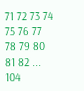71 72 73 74 75 76 77 78 79 80 81 82 ... 104